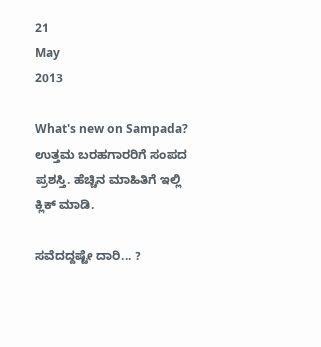21
May
2013

What's new on Sampada?  ಉತ್ತಮ ಬರಹಗಾರರಿಗೆ ಸಂಪದ ಪ್ರಶಸ್ತಿ. ಹೆಚ್ಚಿನ ಮಾಹಿತಿಗೆ ಇಲ್ಲಿ ಕ್ಲಿಕ್ ಮಾಡಿ.

ಸವೆದದ್ದಷ್ಟೇ ದಾರಿ... ?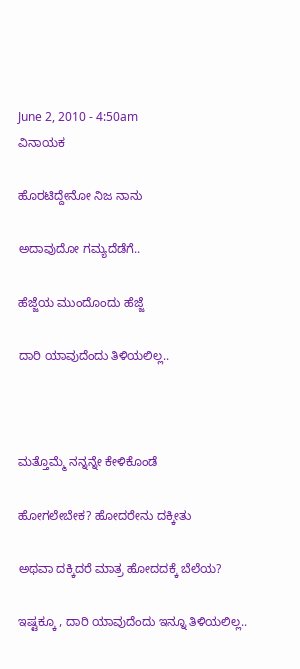June 2, 2010 - 4:50am
ವಿನಾಯಕ

ಹೊರಟಿದ್ದೇನೋ ನಿಜ ನಾನು

ಅದಾವುದೋ ಗಮ್ಯದೆಡೆಗೆ..

ಹೆಜ್ಜೆಯ ಮುಂದೊಂದು ಹೆಜ್ಜೆ

ದಾರಿ ಯಾವುದೆಂದು ತಿಳಿಯಲಿಲ್ಲ..



ಮತ್ತೊಮ್ಮೆ ನನ್ನನ್ನೇ ಕೇಳಿಕೊಂಡೆ

ಹೋಗಲೇಬೇಕ? ಹೋದರೇನು ದಕ್ಕೀತು

ಅಥವಾ ದಕ್ಕಿದರೆ ಮಾತ್ರ ಹೋದದಕ್ಕೆ ಬೆಲೆಯ?

ಇಷ್ಟಕ್ಕೂ , ದಾರಿ ಯಾವುದೆಂದು ಇನ್ನೂ ತಿಳಿಯಲಿಲ್ಲ..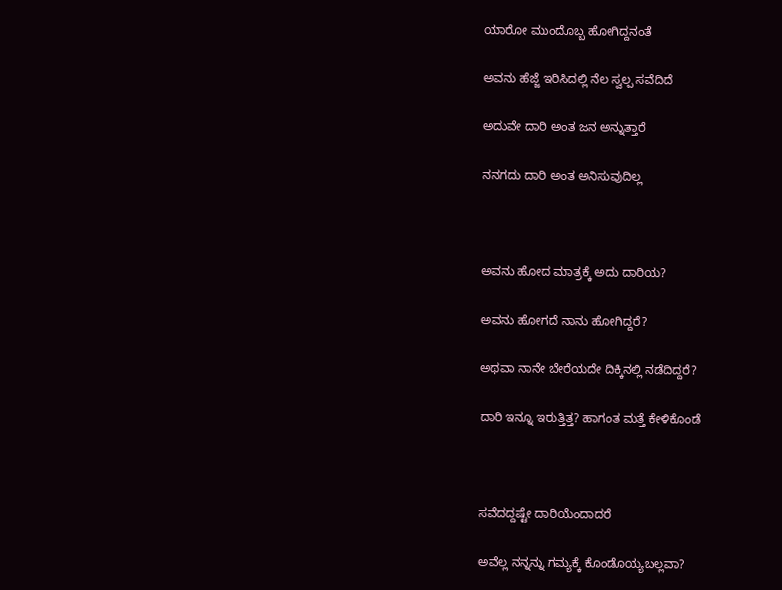ಯಾರೋ ಮುಂದೊಬ್ಬ ಹೋಗಿದ್ದನಂತೆ

ಅವನು ಹೆಜ್ಜೆ ಇರಿಸಿದಲ್ಲಿ ನೆಲ ಸ್ವಲ್ಪ ಸವೆದಿದೆ

ಅದುವೇ ದಾರಿ ಅಂತ ಜನ ಅನ್ನುತ್ತಾರೆ

ನನಗದು ದಾರಿ ಅಂತ ಅನಿಸುವುದಿಲ್ಲ



ಅವನು ಹೋದ ಮಾತ್ರಕ್ಕೆ ಅದು ದಾರಿಯ?

ಅವನು ಹೋಗದೆ ನಾನು ಹೋಗಿದ್ದರೆ?

ಅಥವಾ ನಾನೇ ಬೇರೆಯದೇ ದಿಕ್ಕಿನಲ್ಲಿ ನಡೆದಿದ್ದರೆ?

ದಾರಿ ಇನ್ನೂ ಇರುತ್ತಿತ್ತ? ಹಾಗಂತ ಮತ್ತೆ ಕೇಳಿಕೊಂಡೆ



ಸವೆದದ್ದಷ್ಟೇ ದಾರಿಯೆಂದಾದರೆ

ಅವೆಲ್ಲ ನನ್ನನ್ನು ಗಮ್ಯಕ್ಕೆ ಕೊಂಡೊಯ್ಯಬಲ್ಲವಾ?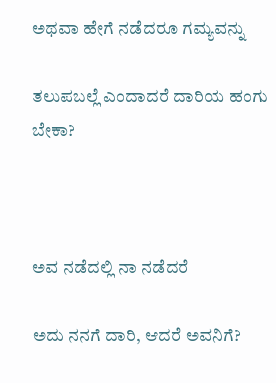ಅಥವಾ ಹೇಗೆ ನಡೆದರೂ ಗಮ್ಯವನ್ನು

ತಲುಪಬಲ್ಲೆ ಎಂದಾದರೆ ದಾರಿಯ ಹಂಗು ಬೇಕಾ?



ಅವ ನಡೆದಲ್ಲಿ ನಾ ನಡೆದರೆ

ಅದು ನನಗೆ ದಾರಿ, ಆದರೆ ಅವನಿಗೆ?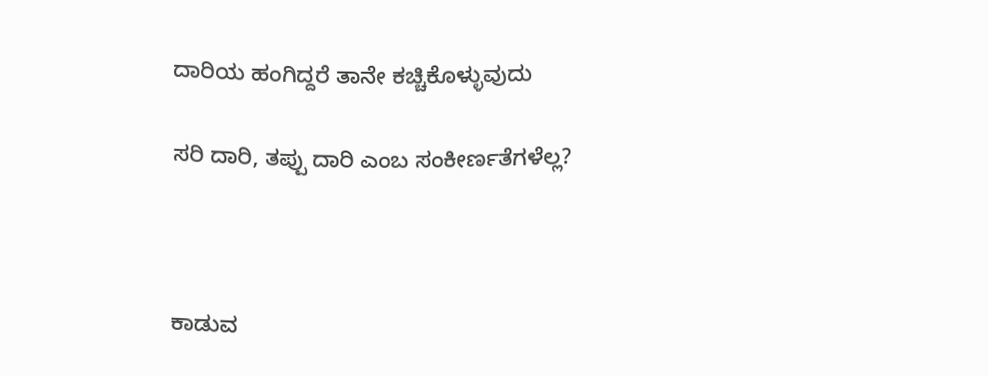ದಾರಿಯ ಹಂಗಿದ್ದರೆ ತಾನೇ ಕಚ್ಚಿಕೊಳ್ಳುವುದು

ಸರಿ ದಾರಿ, ತಪ್ಪು ದಾರಿ ಎಂಬ ಸಂಕೀರ್ಣತೆಗಳೆಲ್ಲ?



ಕಾಡುವ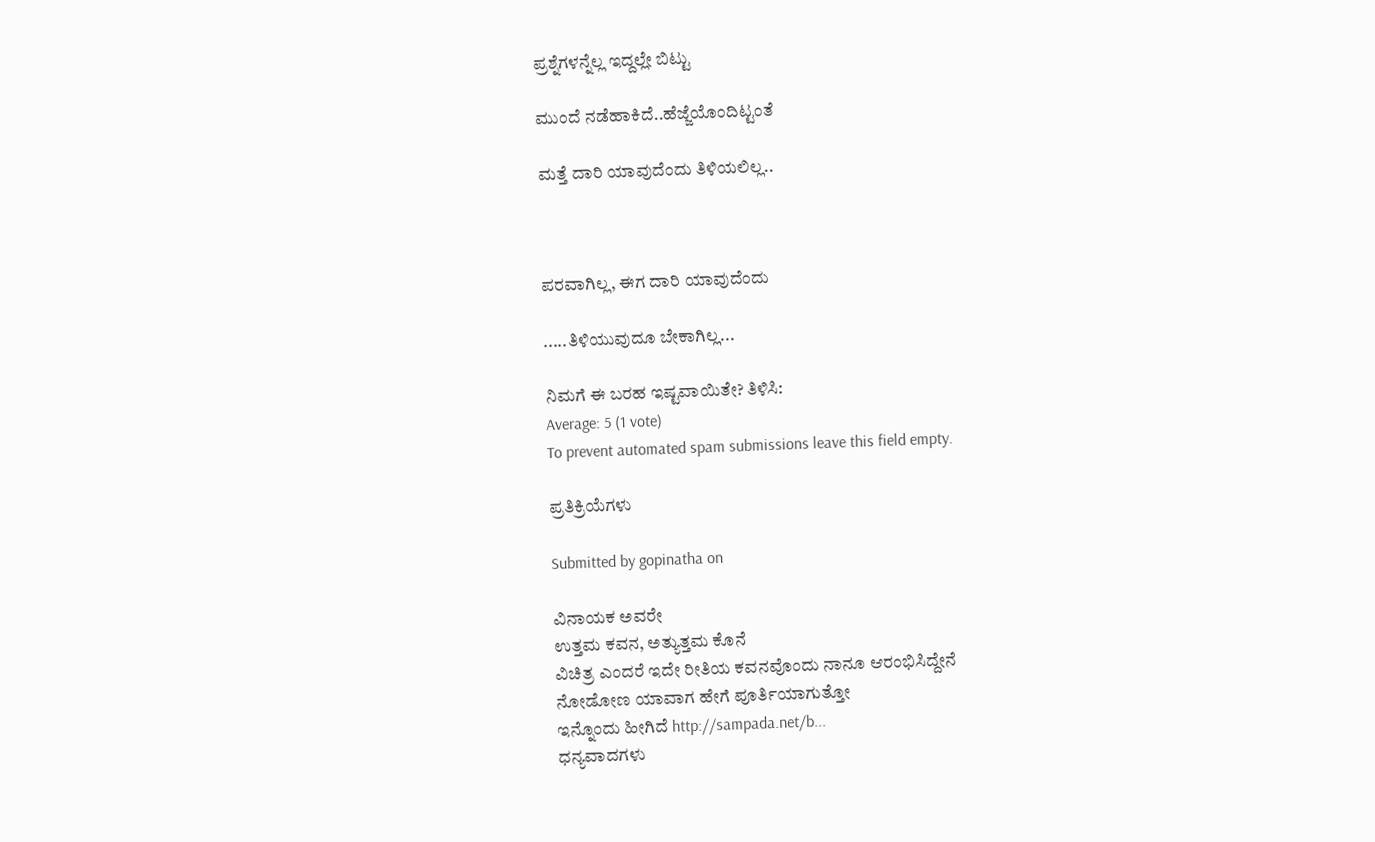ಪ್ರಶ್ನೆಗಳನ್ನೆಲ್ಲ ಇದ್ದಲ್ಲೇ ಬಿಟ್ಟು

ಮುಂದೆ ನಡೆಹಾಕಿದೆ..ಹೆಜ್ಜೆಯೊಂದಿಟ್ಟಂತೆ

ಮತ್ತೆ ದಾರಿ ಯಾವುದೆಂದು ತಿಳಿಯಲಿಲ್ಲ..



ಪರವಾಗಿಲ್ಲ, ಈಗ ದಾರಿ ಯಾವುದೆಂದು

.....ತಿಳಿಯುವುದೂ ಬೇಕಾಗಿಲ್ಲ...

ನಿಮಗೆ ಈ ಬರಹ ಇಷ್ಟವಾಯಿತೇ? ತಿಳಿಸಿ:
Average: 5 (1 vote)
To prevent automated spam submissions leave this field empty.

ಪ್ರತಿಕ್ರಿಯೆಗಳು

Submitted by gopinatha on

ವಿನಾಯಕ ಅವರೇ
ಉತ್ತಮ ಕವನ, ಅತ್ಯುತ್ತಮ ಕೊನೆ
ವಿಚಿತ್ರ ಎಂದರೆ ಇದೇ ರೀತಿಯ ಕವನವೊಂದು ನಾನೂ ಆರಂಭಿಸಿದ್ದೇನೆ
ನೋಡೋಣ ಯಾವಾಗ ಹೇಗೆ ಪೂರ್ತಿಯಾಗುತ್ತೋ
ಇನ್ನೊಂದು ಹೀಗಿದೆ http://sampada.net/b...
ಧನ್ಯವಾದಗಳು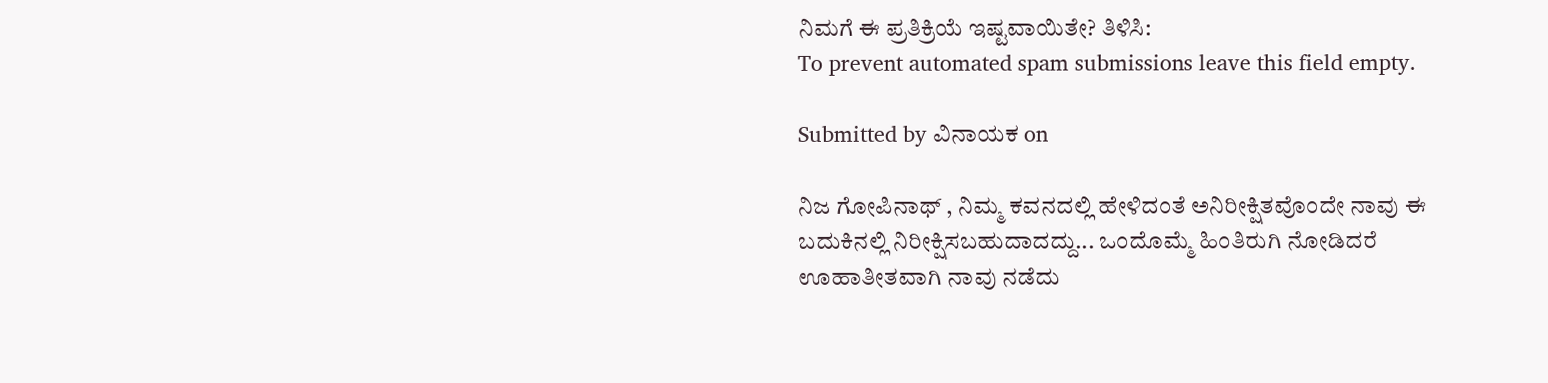ನಿಮಗೆ ಈ ಪ್ರತಿಕ್ರಿಯೆ ಇಷ್ಟವಾಯಿತೇ? ತಿಳಿಸಿ:
To prevent automated spam submissions leave this field empty.

Submitted by ವಿನಾಯಕ on

ನಿಜ ಗೋಪಿನಾಥ್ , ನಿಮ್ಮ ಕವನದಲ್ಲಿ ಹೇಳಿದಂತೆ ಅನಿರೀಕ್ಷಿತವೊಂದೇ ನಾವು ಈ ಬದುಕಿನಲ್ಲಿ ನಿರೀಕ್ಷಿಸಬಹುದಾದದ್ದು... ಒಂದೊಮ್ಮೆ ಹಿಂತಿರುಗಿ ನೋಡಿದರೆ ಊಹಾತೀತವಾಗಿ ನಾವು ನಡೆದು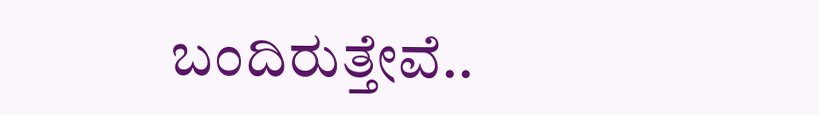ಬಂದಿರುತ್ತೇವೆ..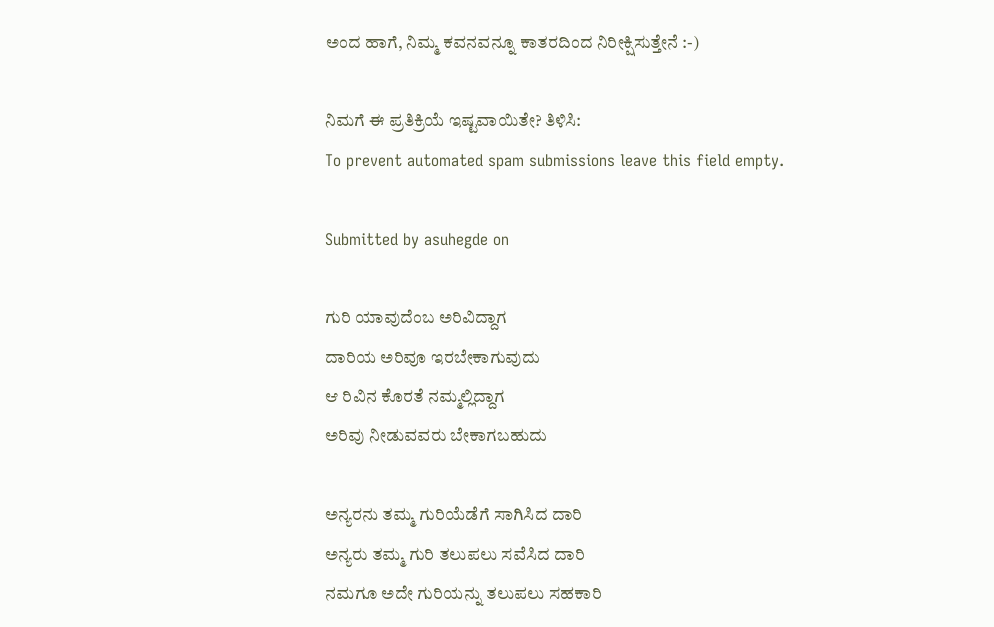ಅಂದ ಹಾಗೆ, ನಿಮ್ಮ ಕವನವನ್ನೂ ಕಾತರದಿಂದ ನಿರೀಕ್ಷಿಸುತ್ತೇನೆ :-)

ನಿಮಗೆ ಈ ಪ್ರತಿಕ್ರಿಯೆ ಇಷ್ಟವಾಯಿತೇ? ತಿಳಿಸಿ:
To prevent automated spam submissions leave this field empty.

Submitted by asuhegde on

ಗುರಿ ಯಾವುದೆಂಬ ಅರಿವಿದ್ದಾಗ
ದಾರಿಯ ಅರಿವೂ ಇರಬೇಕಾಗುವುದು
ಆ ರಿವಿನ ಕೊರತೆ ನಮ್ಮಲ್ಲಿದ್ದಾಗ
ಅರಿವು ನೀಡುವವರು ಬೇಕಾಗಬಹುದು

ಅನ್ಯರನು ತಮ್ಮ ಗುರಿಯೆಡೆಗೆ ಸಾಗಿಸಿದ ದಾರಿ
ಅನ್ಯರು ತಮ್ಮ ಗುರಿ ತಲುಪಲು ಸವೆಸಿದ ದಾರಿ
ನಮಗೂ ಅದೇ ಗುರಿಯನ್ನು ತಲುಪಲು ಸಹಕಾರಿ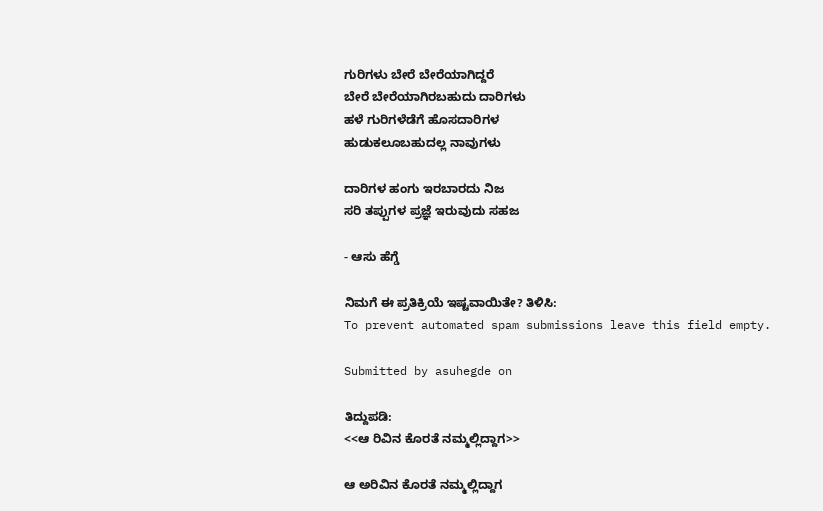ಗುರಿಗಳು ಬೇರೆ ಬೇರೆಯಾಗಿದ್ದರೆ
ಬೇರೆ ಬೇರೆಯಾಗಿರಬಹುದು ದಾರಿಗಳು
ಹಳೆ ಗುರಿಗಳೆಡೆಗೆ ಹೊಸದಾರಿಗಳ
ಹುಡುಕಲೂಬಹುದಲ್ಲ ನಾವುಗಳು

ದಾರಿಗಳ ಹಂಗು ಇರಬಾರದು ನಿಜ
ಸರಿ ತಪ್ಪುಗಳ ಪ್ರಜ್ಞೆ ಇರುವುದು ಸಹಜ

- ಆಸು ಹೆಗ್ಡೆ

ನಿಮಗೆ ಈ ಪ್ರತಿಕ್ರಿಯೆ ಇಷ್ಟವಾಯಿತೇ? ತಿಳಿಸಿ:
To prevent automated spam submissions leave this field empty.

Submitted by asuhegde on

ತಿದ್ದುಪಡಿ:
<<ಆ ರಿವಿನ ಕೊರತೆ ನಮ್ಮಲ್ಲಿದ್ದಾಗ>>

ಆ ಅರಿವಿನ ಕೊರತೆ ನಮ್ಮಲ್ಲಿದ್ದಾಗ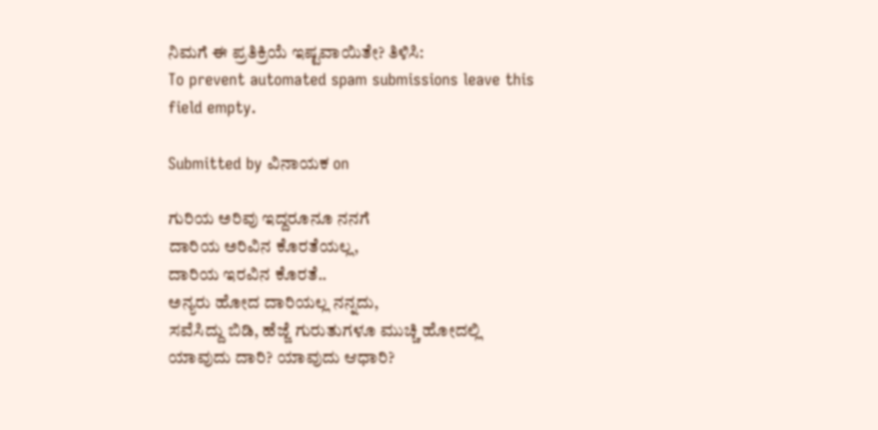ನಿಮಗೆ ಈ ಪ್ರತಿಕ್ರಿಯೆ ಇಷ್ಟವಾಯಿತೇ? ತಿಳಿಸಿ:
To prevent automated spam submissions leave this field empty.

Submitted by ವಿನಾಯಕ on

ಗುರಿಯ ಅರಿವು ಇದ್ದರೂನೂ ನನಗೆ
ದಾರಿಯ ಅರಿವಿನ ಕೊರತೆಯಲ್ಲ,
ದಾರಿಯ ಇರವಿನ ಕೊರತೆ..
ಅನ್ಯರು ಹೋದ ದಾರಿಯಲ್ಲ ನನ್ನದು,
ಸವೆಸಿದ್ದು ಬಿಡಿ, ಹೆಜ್ಜೆ ಗುರುತುಗಳೂ ಮುಚ್ಚಿ ಹೋದಲ್ಲಿ
ಯಾವುದು ದಾರಿ? ಯಾವುದು ಆಧಾರಿ?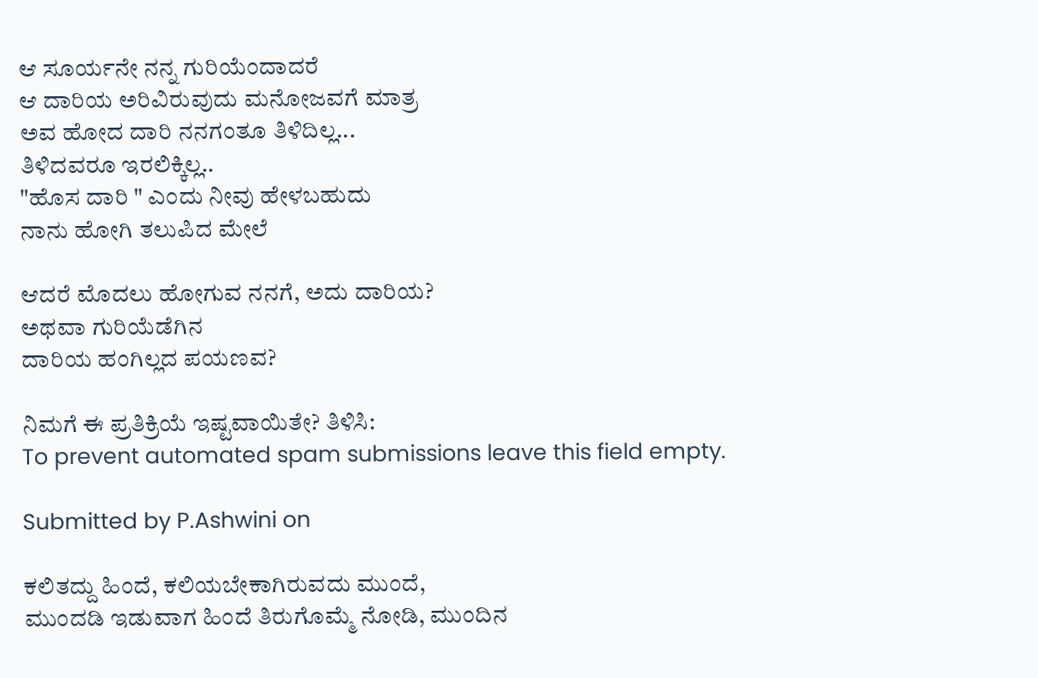ಆ ಸೂರ್ಯನೇ ನನ್ನ ಗುರಿಯೆಂದಾದರೆ
ಆ ದಾರಿಯ ಅರಿವಿರುವುದು ಮನೋಜವಗೆ ಮಾತ್ರ
ಅವ ಹೋದ ದಾರಿ ನನಗಂತೂ ತಿಳಿದಿಲ್ಲ...
ತಿಳಿದವರೂ ಇರಲಿಕ್ಕಿಲ್ಲ..
"ಹೊಸ ದಾರಿ " ಎಂದು ನೀವು ಹೇಳಬಹುದು
ನಾನು ಹೋಗಿ ತಲುಪಿದ ಮೇಲೆ

ಆದರೆ ಮೊದಲು ಹೋಗುವ ನನಗೆ, ಅದು ದಾರಿಯ?
ಅಥವಾ ಗುರಿಯೆಡೆಗಿನ
ದಾರಿಯ ಹಂಗಿಲ್ಲದ ಪಯಣವ?

ನಿಮಗೆ ಈ ಪ್ರತಿಕ್ರಿಯೆ ಇಷ್ಟವಾಯಿತೇ? ತಿಳಿಸಿ:
To prevent automated spam submissions leave this field empty.

Submitted by P.Ashwini on

ಕಲಿತದ್ದು ಹಿಂದೆ, ಕಲಿಯಬೇಕಾಗಿರುವದು ಮುಂದೆ,
ಮುಂದಡಿ ಇಡುವಾಗ ಹಿಂದೆ ತಿರುಗೊಮ್ಮೆ ನೋಡಿ, ಮುಂದಿನ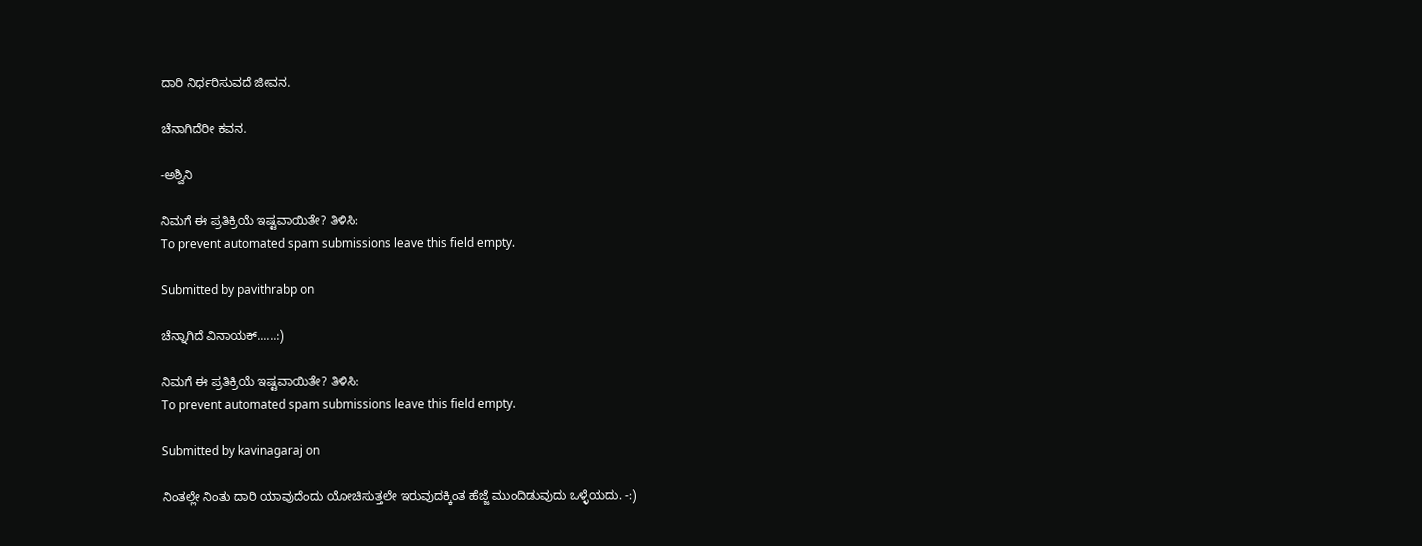ದಾರಿ ನಿರ್ಧರಿಸುವದೆ ಜೀವನ.

ಚೆನಾಗಿದೆರೀ ಕವನ.

-ಅಶ್ವಿನಿ

ನಿಮಗೆ ಈ ಪ್ರತಿಕ್ರಿಯೆ ಇಷ್ಟವಾಯಿತೇ? ತಿಳಿಸಿ:
To prevent automated spam submissions leave this field empty.

Submitted by pavithrabp on

ಚೆನ್ನಾಗಿದೆ ವಿನಾಯಕ್......:)

ನಿಮಗೆ ಈ ಪ್ರತಿಕ್ರಿಯೆ ಇಷ್ಟವಾಯಿತೇ? ತಿಳಿಸಿ:
To prevent automated spam submissions leave this field empty.

Submitted by kavinagaraj on

ನಿಂತಲ್ಲೇ ನಿಂತು ದಾರಿ ಯಾವುದೆಂದು ಯೋಚಿಸುತ್ತಲೇ ಇರುವುದಕ್ಕಿಂತ ಹೆಜ್ಜೆ ಮುಂದಿಡುವುದು ಒಳ್ಳೆಯದು. -:)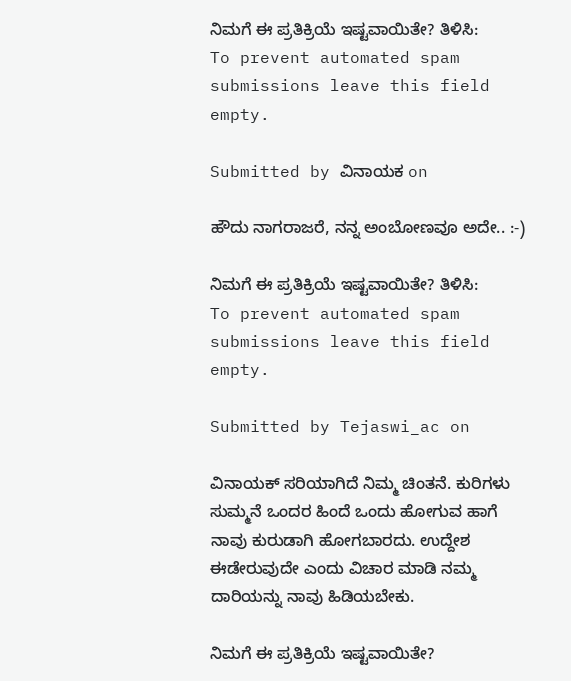ನಿಮಗೆ ಈ ಪ್ರತಿಕ್ರಿಯೆ ಇಷ್ಟವಾಯಿತೇ? ತಿಳಿಸಿ:
To prevent automated spam submissions leave this field empty.

Submitted by ವಿನಾಯಕ on

ಹೌದು ನಾಗರಾಜರೆ, ನನ್ನ ಅಂಬೋಣವೂ ಅದೇ.. :-)

ನಿಮಗೆ ಈ ಪ್ರತಿಕ್ರಿಯೆ ಇಷ್ಟವಾಯಿತೇ? ತಿಳಿಸಿ:
To prevent automated spam submissions leave this field empty.

Submitted by Tejaswi_ac on

ವಿನಾಯಕ್ ಸರಿಯಾಗಿದೆ ನಿಮ್ಮ ಚಿಂತನೆ. ಕುರಿಗಳು ಸುಮ್ಮನೆ ಒಂದರ ಹಿಂದೆ ಒಂದು ಹೋಗುವ ಹಾಗೆ ನಾವು ಕುರುಡಾಗಿ ಹೋಗಬಾರದು. ಉದ್ದೇಶ ಈಡೇರುವುದೇ ಎಂದು ವಿಚಾರ ಮಾಡಿ ನಮ್ಮ ದಾರಿಯನ್ನು ನಾವು ಹಿಡಿಯಬೇಕು.

ನಿಮಗೆ ಈ ಪ್ರತಿಕ್ರಿಯೆ ಇಷ್ಟವಾಯಿತೇ?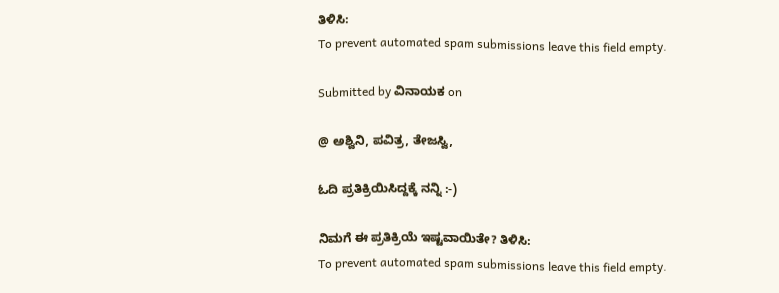ತಿಳಿಸಿ:
To prevent automated spam submissions leave this field empty.

Submitted by ವಿನಾಯಕ on

@ ಅಶ್ವಿನಿ, ಪವಿತ್ರ, ತೇಜಸ್ವಿ,

ಓದಿ ಪ್ರತಿಕ್ರಿಯಿಸಿದ್ದಕ್ಕೆ ನನ್ನಿ :-)

ನಿಮಗೆ ಈ ಪ್ರತಿಕ್ರಿಯೆ ಇಷ್ಟವಾಯಿತೇ? ತಿಳಿಸಿ:
To prevent automated spam submissions leave this field empty.